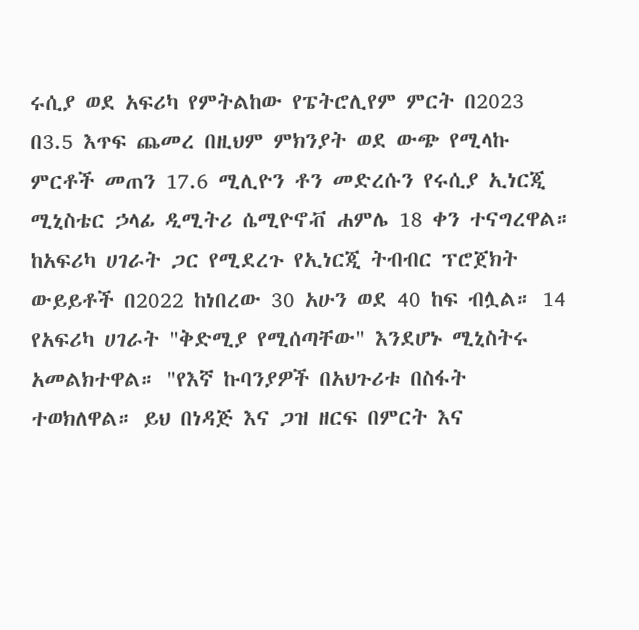ሩሲያ ወደ አፍሪካ የምትልከው የፔትሮሊየም ምርት በ2023 በ3.5 እጥፍ ጨመረ በዚህም ምክንያት ወደ ውጭ የሚላኩ ምርቶች መጠን 17.6 ሚሊዮን ቶን መድረሱን የሩሲያ ኢነርጂ ሚኒስቴር ኃላፊ ዲሚትሪ ሴሚዮኖቭ ሐምሌ 18 ቀን ተናግረዋል። ከአፍሪካ ሀገራት ጋር የሚደረጉ የኢነርጂ ትብብር ፕሮጀክት ውይይቶች በ2022 ከነበረው 30 አሁን ወደ 40 ከፍ ብሏል። 14 የአፍሪካ ሀገራት "ቅድሚያ የሚሰጣቸው" እንደሆኑ ሚኒስትሩ አመልክተዋል። "የእኛ ኩባንያዎች በአህጉሪቱ በስፋት ተወክለዋል። ይህ በነዳጅ እና ጋዝ ዘርፍ በምርት እና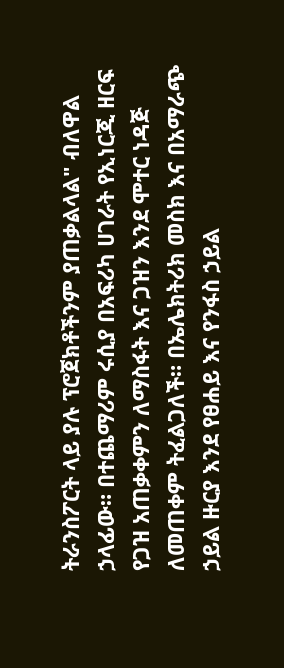ትራንስፖርት ላይ ያሉ ፕሮጀክቶችንም ያጠቃልላል" ብለዋል ኃላፊው። በተጨማሪም ሩሲያ በአፍሪካ ሀገራት የኢነርጂ ዘርፍ የጋዝ አጠቃቀምን ለማስፋት እና ጋዝን እንደ ሞተር ነዳጅ ለመጠቀም ትፈልጋለች። በኤሌክትሪክ መስክ እና በአማራጭ ኃይል ዙርያ እንደ የፀሐይ እና የንፋስ ኃይል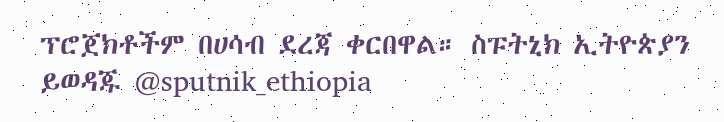ፕሮጀክቶችም በሀሳብ ደረጃ ቀርበዋል። ስፑትኒክ ኢትዮጵያን ይወዳጁ @sputnik_ethiopia